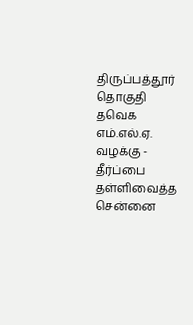திருப்பத்தூர் தொகுதி தவெக எம்.எல்.ஏ. வழக்கு - தீர்ப்பை தள்ளிவைத்த சென்னை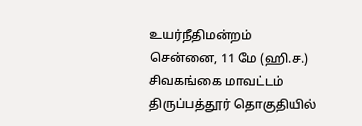உயர்நீதிமன்றம்
சென்னை, 11 மே (ஹி.ச.) சிவகங்கை மாவட்டம் திருப்பத்தூர் தொகுதியில்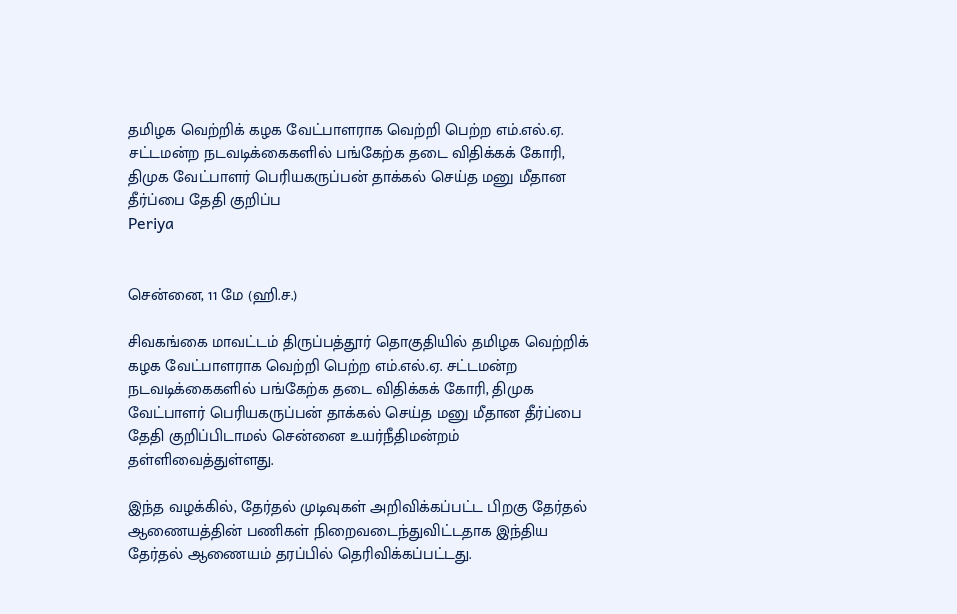தமிழக வெற்றிக் கழக வேட்பாளராக வெற்றி பெற்ற எம்.எல்.ஏ. சட்டமன்ற நடவடிக்கைகளில் பங்கேற்க தடை விதிக்கக் கோரி, திமுக வேட்பாளர் பெரியகருப்பன் தாக்கல் செய்த மனு மீதான தீர்ப்பை தேதி குறிப்ப
Periya


சென்னை, 11 மே (ஹி.ச.)

சிவகங்கை மாவட்டம் திருப்பத்தூர் தொகுதியில் தமிழக வெற்றிக் கழக வேட்பாளராக வெற்றி பெற்ற எம்.எல்.ஏ. சட்டமன்ற நடவடிக்கைகளில் பங்கேற்க தடை விதிக்கக் கோரி, திமுக வேட்பாளர் பெரியகருப்பன் தாக்கல் செய்த மனு மீதான தீர்ப்பை தேதி குறிப்பிடாமல் சென்னை உயர்நீதிமன்றம் தள்ளிவைத்துள்ளது.

இந்த வழக்கில், தேர்தல் முடிவுகள் அறிவிக்கப்பட்ட பிறகு தேர்தல் ஆணையத்தின் பணிகள் நிறைவடைந்துவிட்டதாக இந்திய தேர்தல் ஆணையம் தரப்பில் தெரிவிக்கப்பட்டது.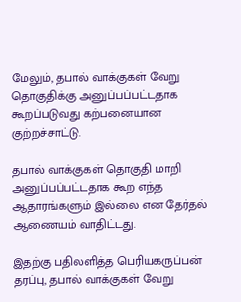மேலும், தபால் வாக்குகள் வேறு தொகுதிக்கு அனுப்பப்பட்டதாக கூறப்படுவது கற்பனையான குற்றச்சாட்டு.

தபால் வாக்குகள் தொகுதி மாறி அனுப்பப்பட்டதாக கூற எந்த ஆதாரங்களும் இல்லை என தேர்தல் ஆணையம் வாதிட்டது.

இதற்கு பதிலளித்த பெரியகருப்பன் தரப்பு, தபால் வாக்குகள் வேறு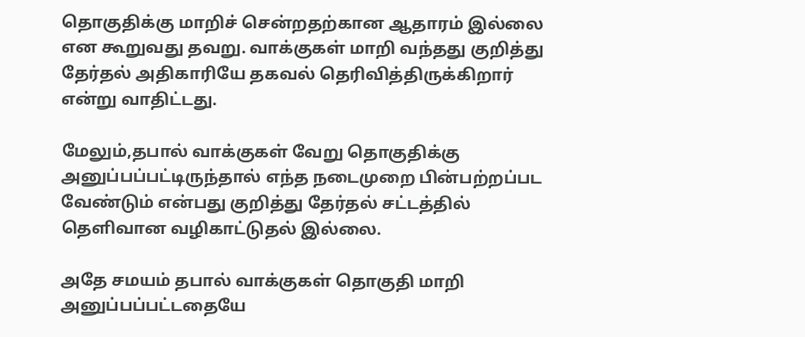தொகுதிக்கு மாறிச் சென்றதற்கான ஆதாரம் இல்லை என கூறுவது தவறு. வாக்குகள் மாறி வந்தது குறித்து தேர்தல் அதிகாரியே தகவல் தெரிவித்திருக்கிறார் என்று வாதிட்டது.

மேலும்,தபால் வாக்குகள் வேறு தொகுதிக்கு அனுப்பப்பட்டிருந்தால் எந்த நடைமுறை பின்பற்றப்பட வேண்டும் என்பது குறித்து தேர்தல் சட்டத்தில் தெளிவான வழிகாட்டுதல் இல்லை.

அதே சமயம் தபால் வாக்குகள் தொகுதி மாறி அனுப்பப்பட்டதையே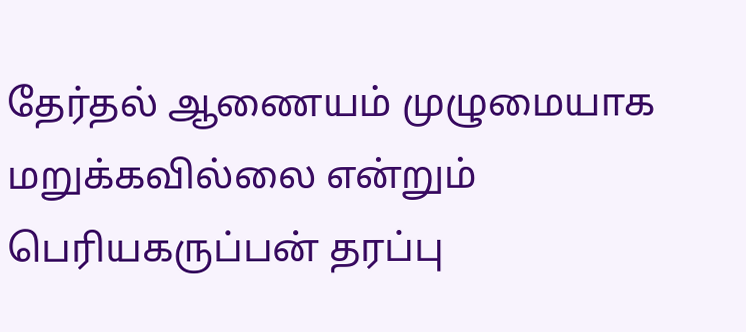தேர்தல் ஆணையம் முழுமையாக மறுக்கவில்லை என்றும் பெரியகருப்பன் தரப்பு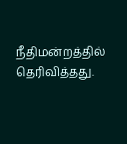நீதிமன்றத்தில் தெரிவித்தது.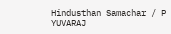Hindusthan Samachar / P YUVARAJ